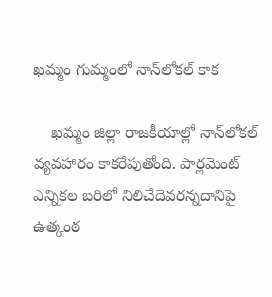ఖమ్మం గుమ్మంలో నాన్‌లోకల్‌ కాక

    ఖమ్మం జిల్లా రాజకీయాల్లో నాన్‌లోకల్‌ వ్యవహారం కాకరేపుతోంది. పార్లమెంట్ ఎన్నికల బరిలో నిలిచేదెవరన్నదానిపై ఉత్కంఠ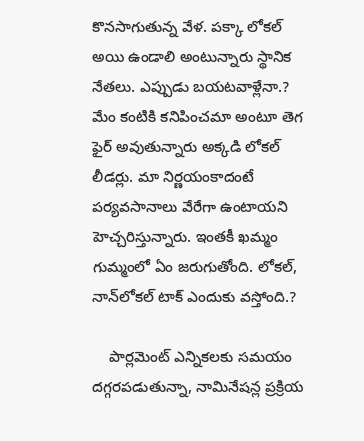కొనసాగుతున్న వేళ. పక్కా లోకల్‌ అయి ఉండాలి అంటున్నారు స్థానిక నేతలు. ఎప్పుడు బయటవాళ్లేనా.? మేం కంటికి కనిపించమా అంటూ తెగ ఫైర్‌ అవుతున్నారు అక్కడి లోకల్‌ లీడర్లు. మా నిర్ణయంకాదంటే పర్యవసానాలు వేరేగా ఉంటాయని హెచ్చరిస్తున్నారు. ఇంతకీ ఖమ్మం గుమ్మంలో ఏం జరుగుతోంది. లోకల్‌, నాన్‌లోకల్‌ టాక్‌ ఎందుకు వస్తోంది.?

    పార్లమెంట్ ఎన్నికలకు సమయం దగ్గరపడుతున్నా, నామినేషన్ల ప్రక్రియ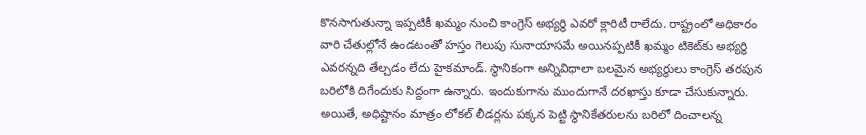కొనసాగుతున్నా ఇప్పటికీ ఖమ్మం నుంచి కాంగ్రెస్‌ అభ్యర్థి ఎవరో క్లారిటీ రాలేదు. రాష్ట్రంలో అధికారం వారి చేతుల్లోనే ఉండటంతో హస్తం గెలుపు సునాయాసమే అయినప్పటికీ ఖమ్మం టికెట్‌కు అభ్యర్థి ఎవరన్నది తేల్చడం లేదు హైకమాండ్‌. స్థానికంగా అన్నివిధాలా బలమైన అభ్యర్థులు కాంగ్రెస్ తరపున బరిలోకి దిగేందుకు సిద్దంగా ఉన్నారు. ఇందుకుగాను ముందుగానే దరఖాస్తు కూడా చేసుకున్నారు. అయితే, అధిష్టానం మాత్రం లోకల్‌ లీడర్లను పక్కన పెట్టి స్థానికేతరులను బరిలో దించాలన్న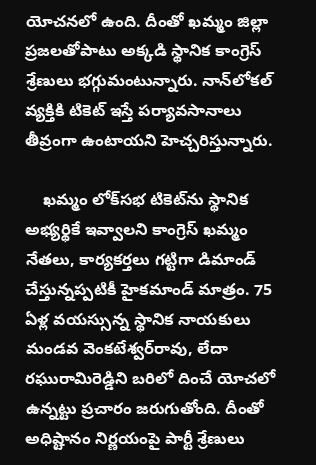యోచనలో ఉంది. దీంతో ఖమ్మం జిల్లా ప్రజలతోపాటు అక్కడి స్థానిక కాంగ్రెస్‌ శ్రేణులు భగ్గుమంటున్నారు. నాన్‌లోకల్‌ వ్యక్తికి టికెట్‌ ఇస్తే పర్యావసానాలు తీవ్రంగా ఉంటాయని హెచ్చరిస్తున్నారు.

    ఖమ్మం లోక్‌సభ టికెట్‌ను స్థానిక అభ్యర్థికే ఇవ్వాలని కాంగ్రెస్‌ ఖమ్మం నేతలు, కార్యకర్తలు గట్టిగా డిమాండ్ చేస్తున్నప్పటికీ హైకమాండ్‌ మాత్రం. 75 ఏళ్ల వయస్సున్న స్థానిక నాయకులు మండవ వెంకటేశ్వర్‌రావు, లేదా రఘురామిరెడ్డిని బరిలో దించే యోచలో ఉన్నట్టు ప్రచారం జరుగుతోంది. దీంతో అధిష్టానం నిర్ణయంపై పార్టీ శ్రేణులు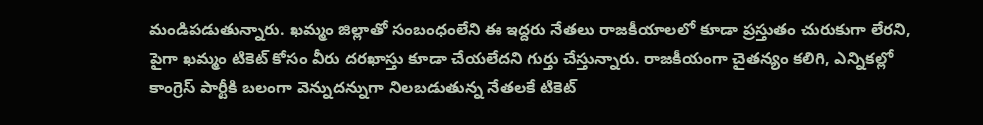మండిపడుతున్నారు. ఖమ్మం జిల్లాతో సంబంధంలేని ఈ ఇద్దరు నేతలు రాజకీయాలలో కూడా ప్రస్తుతం చురుకుగా లేరని, పైగా ఖమ్మం టికెట్ కోసం వీరు దరఖాస్తు కూడా చేయలేదని గుర్తు చేస్తున్నారు. రాజకీయంగా చైతన్యం కలిగి, ఎన్నికల్లో కాంగ్రెస్‌ పార్టీకి బలంగా వెన్నుదన్నుగా నిలబడుతున్న నేతలకే టికెట్‌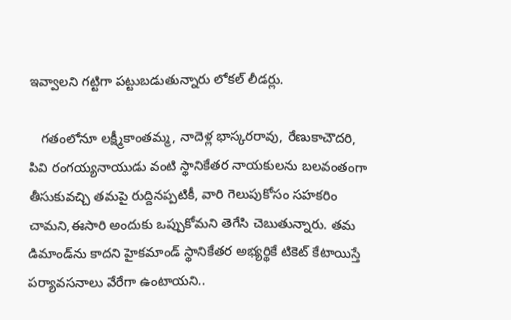ఇవ్వాలని గట్టిగా పట్టుబడుతున్నారు లోకల్‌ లీడర్లు.

   గతంలోనూ లక్ష్మీకాంతమ్మ, నాదెళ్ల భాస్కరరావు, రేణుకాచౌదరి, పివి రంగయ్యనాయుడు వంటి స్థానికేతర నాయకులను బలవంతంగా తీసుకువచ్చి తమపై రుద్దినప్పటికీ, వారి గెలుపుకోసం సహకరిం చామని,ఈసారి అందుకు ఒప్పుకోమని తెగేసి చెబుతున్నారు. తమ డిమాండ్‌ను కాదని హైకమాండ్‌ స్థానికేతర అభ్యర్థికే టికెట్‌ కేటాయిస్తే పర్యావసనాలు వేరేగా ఉంటాయని..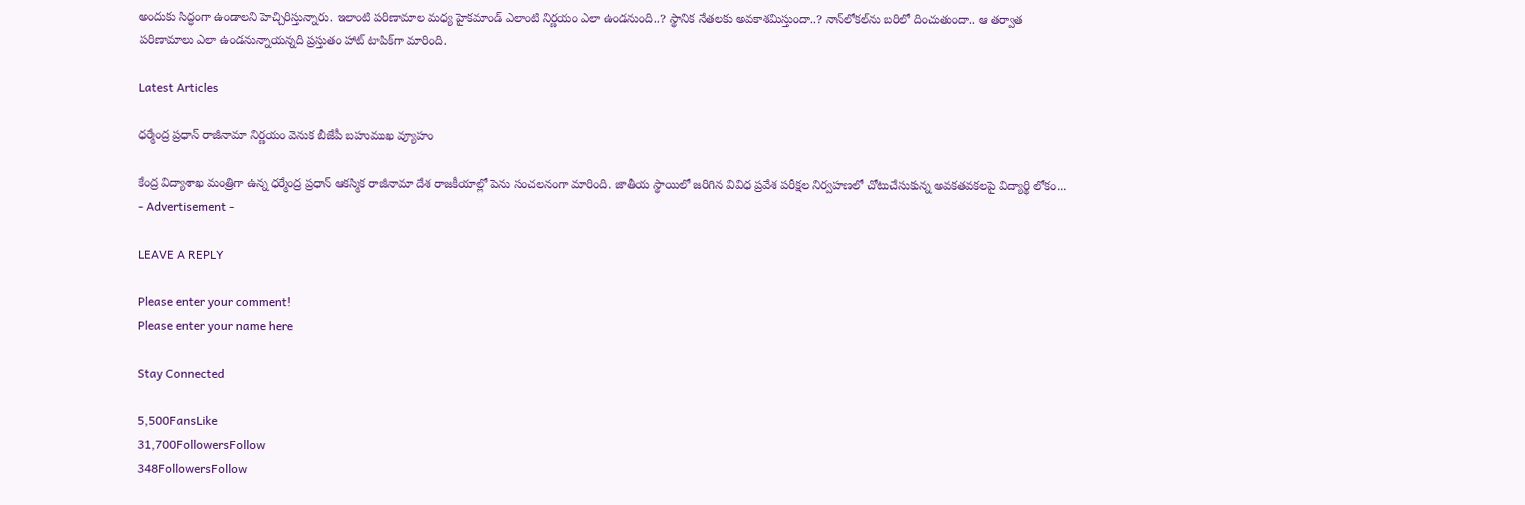అందుకు సిద్ధంగా ఉండాలని హెచ్చిరిస్తున్నారు. ఇలాంటి పరిణామాల మధ్య హైకమాండ్‌ ఎలాంటి నిర్ణయం ఎలా ఉండనుంది..? స్థానిక నేతలకు అవకాశమిస్తుందా..? నాన్‌లోకల్‌ను బరిలో దించుతుందా.. ఆ తర్వాత పరిణామాలు ఎలా ఉండనున్నాయన్నది ప్రస్తుతం హాట్‌ టాపిక్‌గా మారింది.

Latest Articles

ధర్మేంద్ర ప్రధాన్ రాజీనామా నిర్ణయం వెనుక బీజేపీ బహుముఖ వ్యూహం

కేంద్ర విద్యాశాఖ మంత్రిగా ఉన్న ధర్మేంద్ర ప్రధాన్ ఆకస్మిక రాజీనామా దేశ రాజకీయాల్లో పెను సంచలనంగా మారింది. జాతీయ స్థాయిలో జరిగిన వివిధ ప్రవేశ పరీక్షల నిర్వహణలో చోటుచేసుకున్న అవకతవకలపై విద్యార్థి లోకం...
- Advertisement -

LEAVE A REPLY

Please enter your comment!
Please enter your name here

Stay Connected

5,500FansLike
31,700FollowersFollow
348FollowersFollow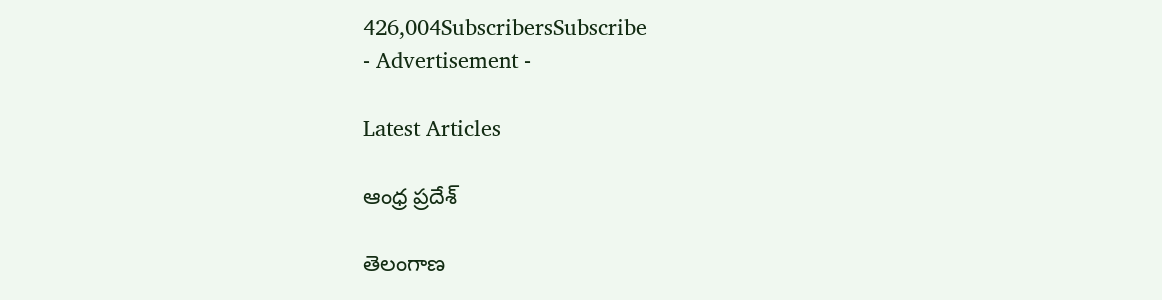426,004SubscribersSubscribe
- Advertisement -

Latest Articles

ఆంధ్ర ప్రదేశ్

తెలంగాణ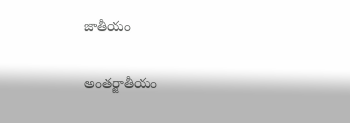జాతీయం

అంతర్జాతీయం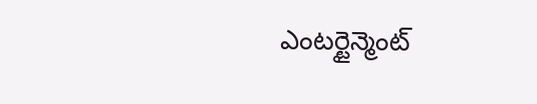ఎంటర్టైన్మెంట్